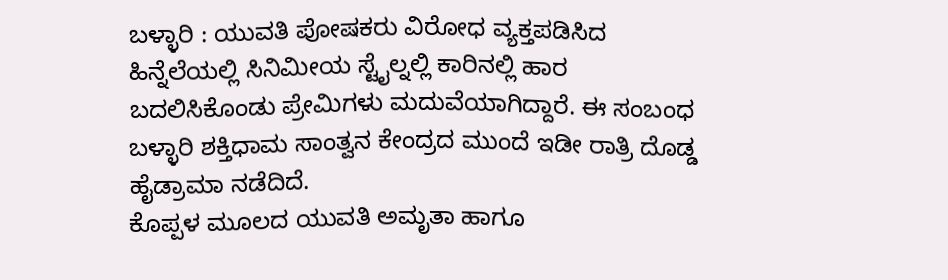ಬಳ್ಳಾರಿ : ಯುವತಿ ಪೋಷಕರು ವಿರೋಧ ವ್ಯಕ್ತಪಡಿಸಿದ ಹಿನ್ನೆಲೆಯಲ್ಲಿ ಸಿನಿಮೀಯ ಸ್ಟೈಲ್ನಲ್ಲಿ ಕಾರಿನಲ್ಲಿ ಹಾರ ಬದಲಿಸಿಕೊಂಡು ಪ್ರೇಮಿಗಳು ಮದುವೆಯಾಗಿದ್ದಾರೆ. ಈ ಸಂಬಂಧ ಬಳ್ಳಾರಿ ಶಕ್ತಿಧಾಮ ಸಾಂತ್ವನ ಕೇಂದ್ರದ ಮುಂದೆ ಇಡೀ ರಾತ್ರಿ ದೊಡ್ಡ ಹೈಡ್ರಾಮಾ ನಡೆದಿದೆ.
ಕೊಪ್ಪಳ ಮೂಲದ ಯುವತಿ ಅಮೃತಾ ಹಾಗೂ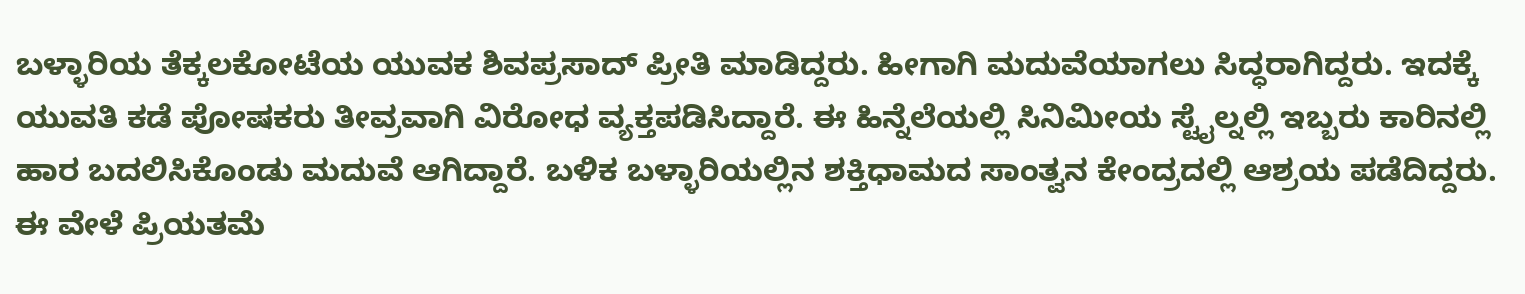ಬಳ್ಳಾರಿಯ ತೆಕ್ಕಲಕೋಟೆಯ ಯುವಕ ಶಿವಪ್ರಸಾದ್ ಪ್ರೀತಿ ಮಾಡಿದ್ದರು. ಹೀಗಾಗಿ ಮದುವೆಯಾಗಲು ಸಿದ್ಧರಾಗಿದ್ದರು. ಇದಕ್ಕೆ ಯುವತಿ ಕಡೆ ಪೋಷಕರು ತೀವ್ರವಾಗಿ ವಿರೋಧ ವ್ಯಕ್ತಪಡಿಸಿದ್ದಾರೆ. ಈ ಹಿನ್ನೆಲೆಯಲ್ಲಿ ಸಿನಿಮೀಯ ಸ್ಟೈಲ್ನಲ್ಲಿ ಇಬ್ಬರು ಕಾರಿನಲ್ಲಿ ಹಾರ ಬದಲಿಸಿಕೊಂಡು ಮದುವೆ ಆಗಿದ್ದಾರೆ. ಬಳಿಕ ಬಳ್ಳಾರಿಯಲ್ಲಿನ ಶಕ್ತಿಧಾಮದ ಸಾಂತ್ವನ ಕೇಂದ್ರದಲ್ಲಿ ಆಶ್ರಯ ಪಡೆದಿದ್ದರು.
ಈ ವೇಳೆ ಪ್ರಿಯತಮೆ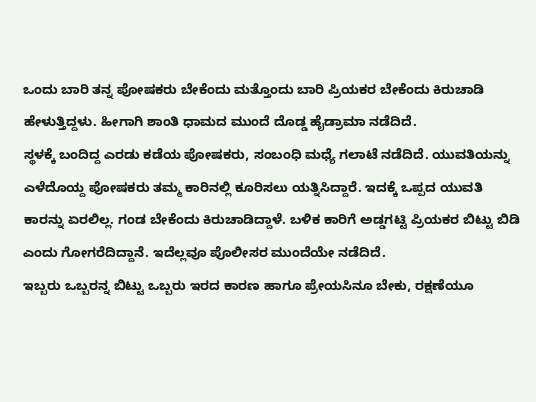ಒಂದು ಬಾರಿ ತನ್ನ ಪೋಷಕರು ಬೇಕೆಂದು ಮತ್ತೊಂದು ಬಾರಿ ಪ್ರಿಯಕರ ಬೇಕೆಂದು ಕಿರುಚಾಡಿ ಹೇಳುತ್ತಿದ್ದಳು. ಹೀಗಾಗಿ ಶಾಂತಿ ಧಾಮದ ಮುಂದೆ ದೊಡ್ಡ ಹೈಡ್ರಾಮಾ ನಡೆದಿದೆ.
ಸ್ಥಳಕ್ಕೆ ಬಂದಿದ್ದ ಎರಡು ಕಡೆಯ ಪೋಷಕರು, ಸಂಬಂಧಿ ಮಧ್ಯೆ ಗಲಾಟೆ ನಡೆದಿದೆ. ಯುವತಿಯನ್ನು ಎಳೆದೊಯ್ದ ಪೋಷಕರು ತಮ್ಮ ಕಾರಿನಲ್ಲಿ ಕೂರಿಸಲು ಯತ್ನಿಸಿದ್ದಾರೆ. ಇದಕ್ಕೆ ಒಪ್ಪದ ಯುವತಿ ಕಾರನ್ನು ಏರಲಿಲ್ಲ. ಗಂಡ ಬೇಕೆಂದು ಕಿರುಚಾಡಿದ್ದಾಳೆ. ಬಳಿಕ ಕಾರಿಗೆ ಅಡ್ಡಗಟ್ಟಿ ಪ್ರಿಯಕರ ಬಿಟ್ಟು ಬಿಡಿ ಎಂದು ಗೋಗರೆದಿದ್ದಾನೆ. ಇದೆಲ್ಲವೂ ಪೊಲೀಸರ ಮುಂದೆಯೇ ನಡೆದಿದೆ.
ಇಬ್ಬರು ಒಬ್ಬರನ್ನ ಬಿಟ್ಟು ಒಬ್ಬರು ಇರದ ಕಾರಣ ಹಾಗೂ ಪ್ರೇಯಸಿನೂ ಬೇಕು, ರಕ್ಷಣೆಯೂ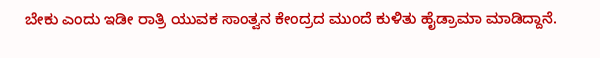ಬೇಕು ಎಂದು ಇಡೀ ರಾತ್ರಿ ಯುವಕ ಸಾಂತ್ವನ ಕೇಂದ್ರದ ಮುಂದೆ ಕುಳಿತು ಹೈಡ್ರಾಮಾ ಮಾಡಿದ್ದಾನೆ.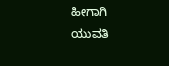ಹೀಗಾಗಿ ಯುವತಿ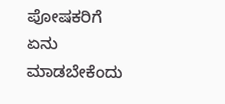ಪೋಷಕರಿಗೆ ಏನು ಮಾಡಬೇಕೆಂದು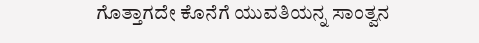ಗೊತ್ತಾಗದೇ ಕೊನೆಗೆ ಯುವತಿಯನ್ನ ಸಾಂತ್ವನ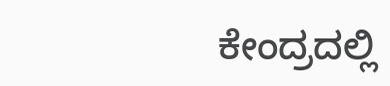ಕೇಂದ್ರದಲ್ಲಿ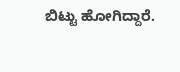ಬಿಟ್ಟು ಹೋಗಿದ್ದಾರೆ.